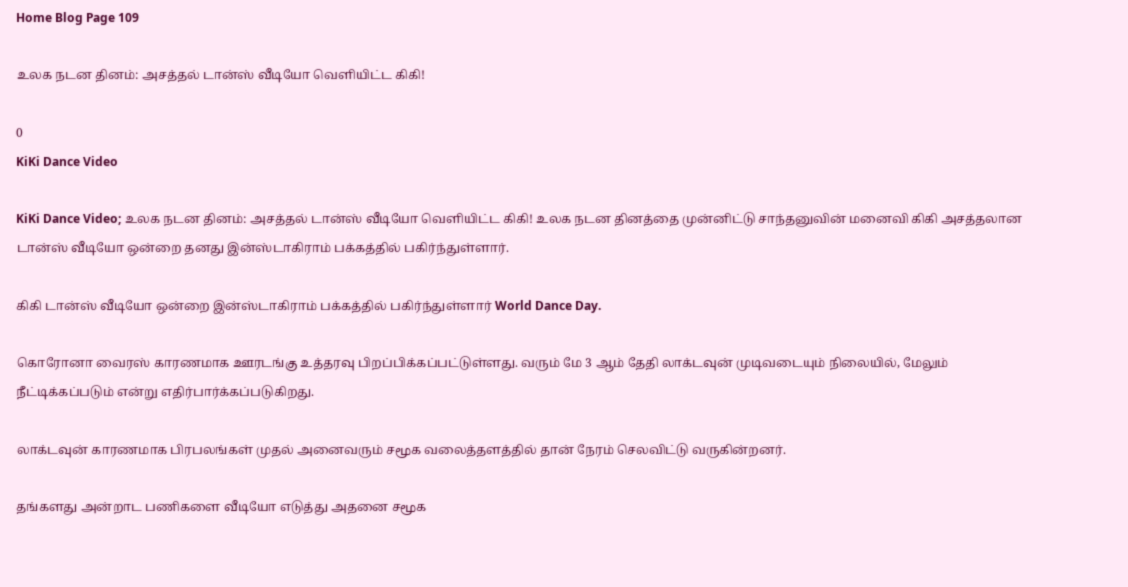Home Blog Page 109

உலக நடன தினம்: அசத்தல் டான்ஸ் வீடியோ வெளியிட்ட கிகி!

0
KiKi Dance Video

KiKi Dance Video; உலக நடன தினம்: அசத்தல் டான்ஸ் வீடியோ வெளியிட்ட கிகி! உலக நடன தினத்தை முன்னிட்டு சாந்தனுவின் மனைவி கிகி அசத்தலான டான்ஸ் வீடியோ ஒன்றை தனது இன்ஸ்டாகிராம் பக்கத்தில் பகிர்ந்துள்ளார்.

கிகி டான்ஸ் வீடியோ ஒன்றை இன்ஸ்டாகிராம் பக்கத்தில் பகிர்ந்துள்ளார் World Dance Day.

கொரோனா வைரஸ் காரணமாக ஊரடங்கு உத்தரவு பிறப்பிக்கப்பட்டுள்ளது. வரும் மே 3 ஆம் தேதி லாக்டவுன் முடிவடையும் நிலையில், மேலும் நீட்டிக்கப்படும் என்று எதிர்பார்க்கப்படுகிறது.

லாக்டவுன் காரணமாக பிரபலங்கள் முதல் அனைவரும் சமூக வலைத்தளத்தில் தான் நேரம் செலவிட்டு வருகின்றனர்.

தங்களது அன்றாட பணிகளை வீடியோ எடுத்து அதனை சமூக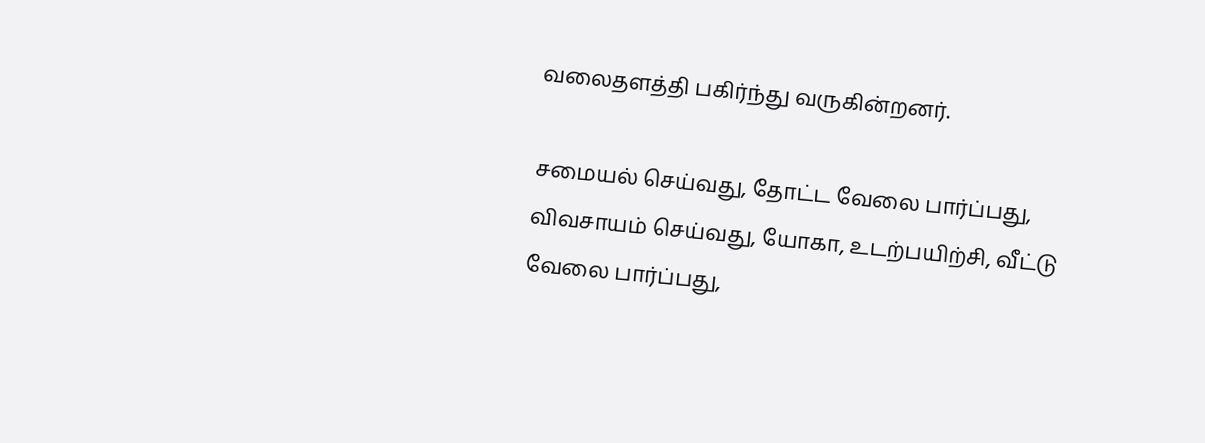வலைதளத்தி பகிர்ந்து வருகின்றனர்.

சமையல் செய்வது, தோட்ட வேலை பார்ப்பது, விவசாயம் செய்வது, யோகா, உடற்பயிற்சி, வீட்டு வேலை பார்ப்பது,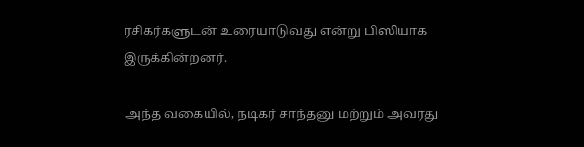ரசிகர்களுடன் உரையாடுவது என்று பிஸியாக இருக்கின்றனர்.

அந்த வகையில், நடிகர் சாந்தனு மற்றும் அவரது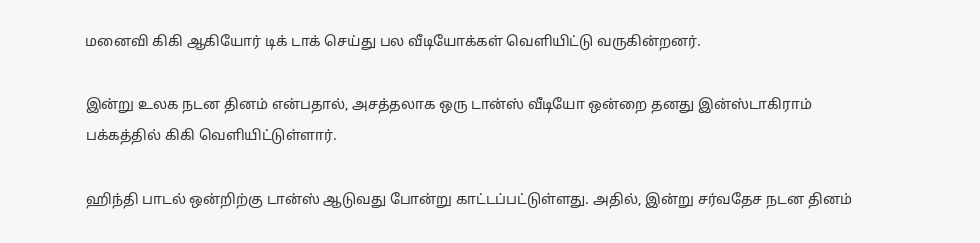மனைவி கிகி ஆகியோர் டிக் டாக் செய்து பல வீடியோக்கள் வெளியிட்டு வருகின்றனர்.

இன்று உலக நடன தினம் என்பதால், அசத்தலாக ஒரு டான்ஸ் வீடியோ ஒன்றை தனது இன்ஸ்டாகிராம் பக்கத்தில் கிகி வெளியிட்டுள்ளார்.

ஹிந்தி பாடல் ஒன்றிற்கு டான்ஸ் ஆடுவது போன்று காட்டப்பட்டுள்ளது. அதில், இன்று சர்வதேச நடன தினம்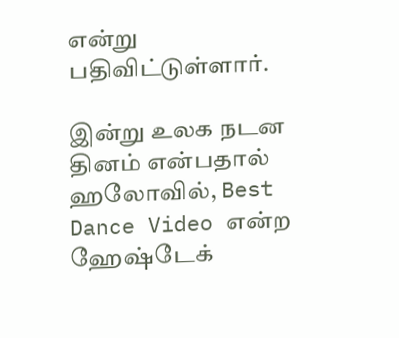என்று பதிவிட்டுள்ளார்.

இன்று உலக நடன தினம் என்பதால் ஹலோவில், Best Dance Video என்ற ஹேஷ்டேக்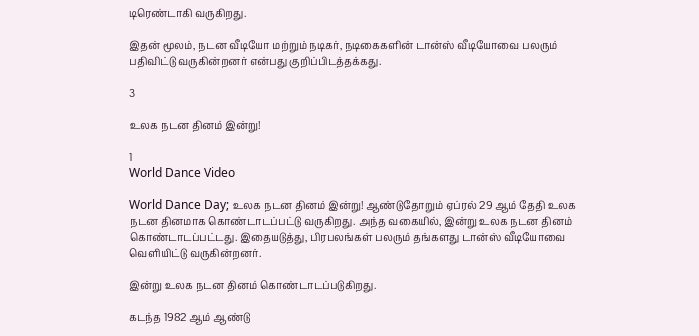டிரெண்டாகி வருகிறது.

இதன் மூலம், நடன வீடியோ மற்றும் நடிகர், நடிகைகளின் டான்ஸ் வீடியோவை பலரும் பதிவிட்டு வருகின்றனர் என்பது குறிப்பிடத்தக்கது.

3

உலக நடன தினம் இன்று!

1
World Dance Video

World Dance Day; உலக நடன தினம் இன்று! ஆண்டுதோறும் ஏப்ரல் 29 ஆம் தேதி உலக நடன தினமாக கொண்டாடப்பட்டு வருகிறது. அந்த வகையில், இன்று உலக நடன தினம் கொண்டாடப்பட்டது. இதையடுத்து, பிரபலங்கள் பலரும் தங்களது டான்ஸ் வீடியோவை வெளியிட்டு வருகின்றனர்.

இன்று உலக நடன தினம் கொண்டாடப்படுகிறது.

கடந்த 1982 ஆம் ஆண்டு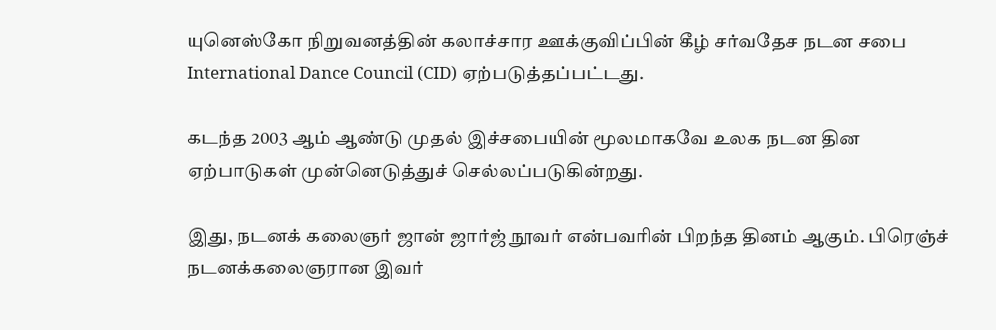யுனெஸ்கோ நிறுவனத்தின் கலாச்சார ஊக்குவிப்பின் கீழ் சர்வதேச நடன சபை International Dance Council (CID) ஏற்படுத்தப்பட்டது.

கடந்த 2003 ஆம் ஆண்டு முதல் இச்சபையின் மூலமாகவே உலக நடன தின ஏற்பாடுகள் முன்னெடுத்துச் செல்லப்படுகின்றது.

இது, நடனக் கலைஞர் ஜான் ஜார்ஜ் நூவர் என்பவரின் பிறந்த தினம் ஆகும். பிரெஞ்ச் நடனக்கலைஞரான இவர்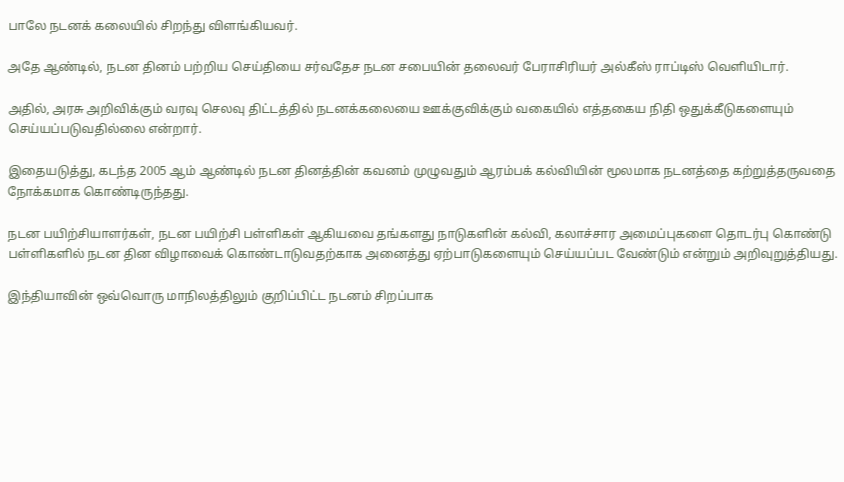பாலே நடனக் கலையில் சிறந்து விளங்கியவர்.

அதே ஆண்டில், நடன தினம் பற்றிய செய்தியை சர்வதேச நடன சபையின் தலைவர் பேராசிரியர் அல்கீஸ் ராப்டிஸ் வெளியிடார்.

அதில், அரசு அறிவிக்கும் வரவு செலவு திட்டத்தில் நடனக்கலையை ஊக்குவிக்கும் வகையில் எத்தகைய நிதி ஒதுக்கீடுகளையும் செய்யப்படுவதில்லை என்றார்.

இதையடுத்து, கடந்த 2005 ஆம் ஆண்டில் நடன தினத்தின் கவனம் முழுவதும் ஆரம்பக் கல்வியின் மூலமாக நடனத்தை கற்றுத்தருவதை நோக்கமாக கொண்டிருந்தது.

நடன பயிற்சியாளர்கள், நடன பயிற்சி பள்ளிகள் ஆகியவை தங்களது நாடுகளின் கல்வி, கலாச்சார அமைப்புகளை தொடர்பு கொண்டு பள்ளிகளில் நடன தின விழாவைக் கொண்டாடுவதற்காக அனைத்து ஏற்பாடுகளையும் செய்யப்பட வேண்டும் என்றும் அறிவுறுத்தியது.

இந்தியாவின் ஒவ்வொரு மாநிலத்திலும் குறிப்பிட்ட நடனம் சிறப்பாக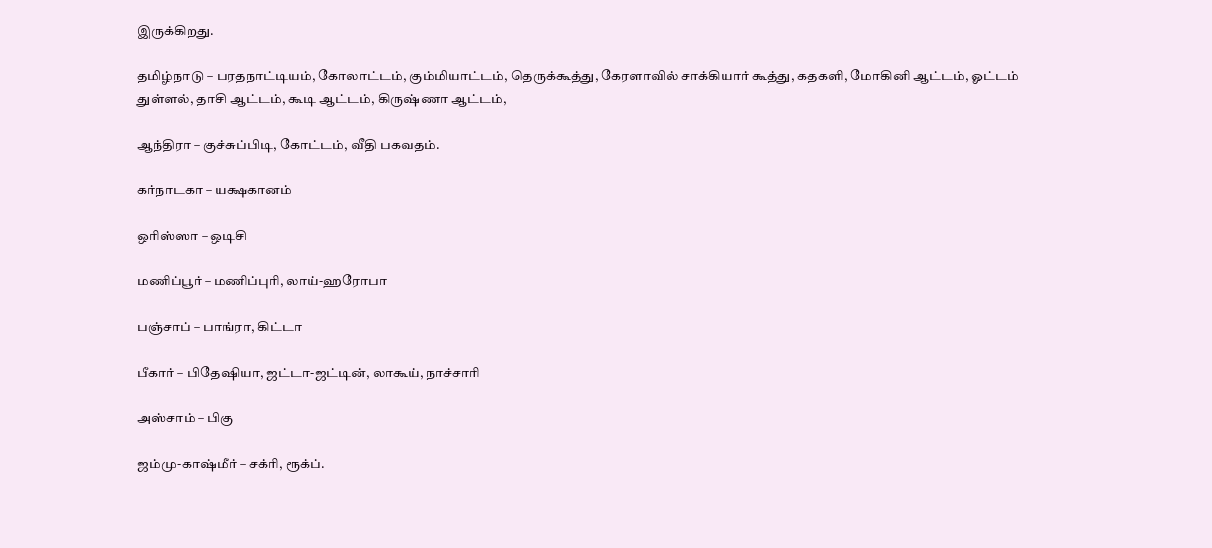இருக்கிறது.

தமிழ்நாடு – பரதநாட்டியம், கோலாட்டம், கும்மியாட்டம், தெருக்கூத்து, கேரளாவில் சாக்கியார் கூத்து, கதகளி, மோகினி ஆட்டம், ஓட்டம் துள்ளல், தாசி ஆட்டம், கூடி ஆட்டம், கிருஷ்ணா ஆட்டம்,

ஆந்திரா – குச்சுப்பிடி, கோட்டம், வீதி பகவதம்.

கர்நாடகா – யக்ஷகானம்

ஒரிஸ்ஸா – ஒடிசி

மணிப்பூர் – மணிப்புரி, லாய்-ஹரோபா

பஞ்சாப் – பாங்ரா, கிட்டா

பீகார் – பிதேஷியா, ஜட்டா-ஜட்டின், லாகூய், நாச்சாரி

அஸ்சாம் – பிகு

ஜம்மு-காஷ்மீர் – சக்ரி, ரூக்ப்.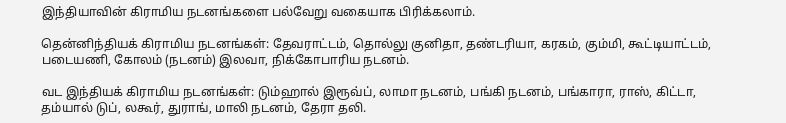இந்தியாவின் கிராமிய நடனங்களை பல்வேறு வகையாக பிரிக்கலாம்.

தென்னிந்தியக் கிராமிய நடனங்கள்: தேவராட்டம், தொல்லு குனிதா, தண்டரியா, கரகம், கும்மி, கூட்டியாட்டம், படையணி, கோலம் (நடனம்) இலவா, நிக்கோபாரிய நடனம்.

வட இந்தியக் கிராமிய நடனங்கள்: டும்ஹால் இரூவ்ப், லாமா நடனம், பங்கி நடனம், பங்காரா, ராஸ், கிட்டா, தம்யால் டுப், லகூர், துராங், மாலி நடனம், தேரா தலி.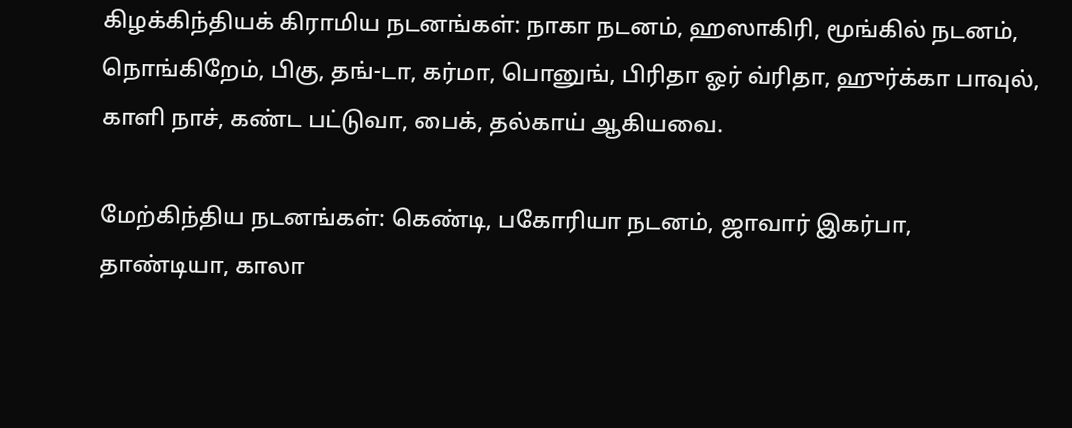கிழக்கிந்தியக் கிராமிய நடனங்கள்: நாகா நடனம், ஹஸாகிரி, மூங்கில் நடனம், நொங்கிறேம், பிகு, தங்-டா, கர்மா, பொனுங், பிரிதா ஓர் வ்ரிதா, ஹுர்க்கா பாவுல், காளி நாச், கண்ட பட்டுவா, பைக், தல்காய் ஆகியவை.

மேற்கிந்திய நடனங்கள்: கெண்டி, பகோரியா நடனம், ஜாவார் இகர்பா, தாண்டியா, காலா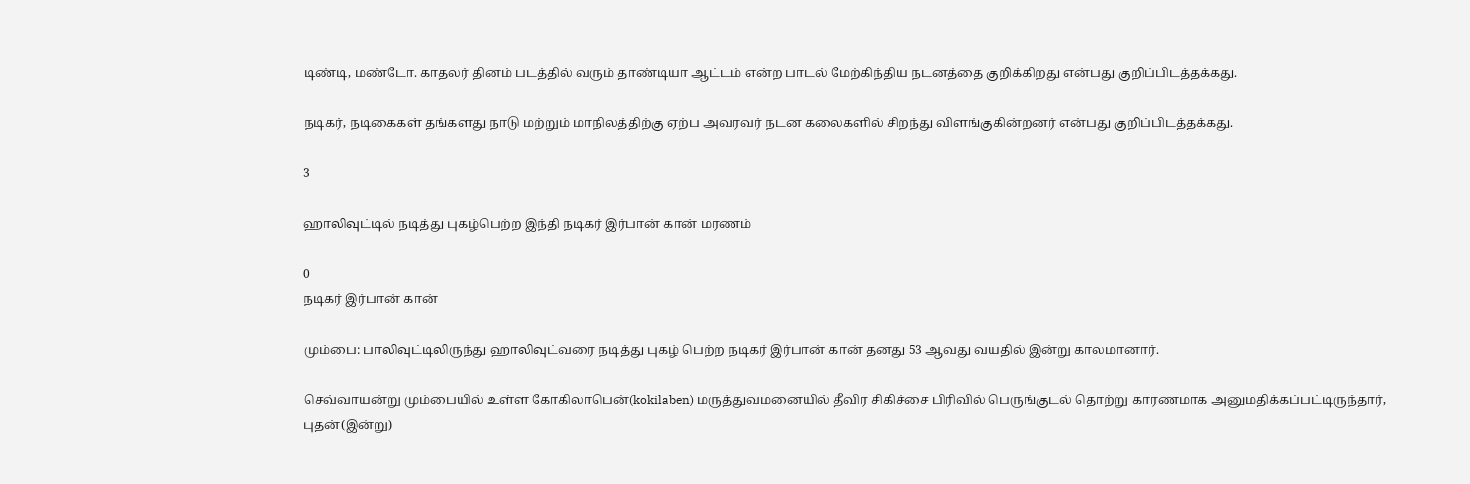டிண்டி, மண்டோ. காதலர் தினம் படத்தில் வரும் தாண்டியா ஆட்டம் என்ற பாடல் மேற்கிந்திய நடனத்தை குறிக்கிறது என்பது குறிப்பிடத்தக்கது.

நடிகர், நடிகைகள் தங்களது நாடு மற்றும் மாநிலத்திற்கு ஏற்ப அவரவர் நடன கலைகளில் சிறந்து விளங்குகின்றனர் என்பது குறிப்பிடத்தக்கது.

3

ஹாலிவுட்டில் நடித்து புகழ்பெற்ற இந்தி நடிகர் இர்பான் கான் மரணம்

0
நடிகர் இர்பான் கான்

மும்பை: பாலிவுட்டிலிருந்து ஹாலிவுட்வரை நடித்து புகழ் பெற்ற நடிகர் இர்பான் கான் தனது 53 ஆவது வயதில் இன்று காலமானார்.

செவ்வாயன்று மும்பையில் உள்ள கோகிலாபென்(kokilaben) மருத்துவமனையில் தீவிர சிகிச்சை பிரிவில் பெருங்குடல் தொற்று காரணமாக அனுமதிக்கப்பட்டிருந்தார், புதன்(இன்று)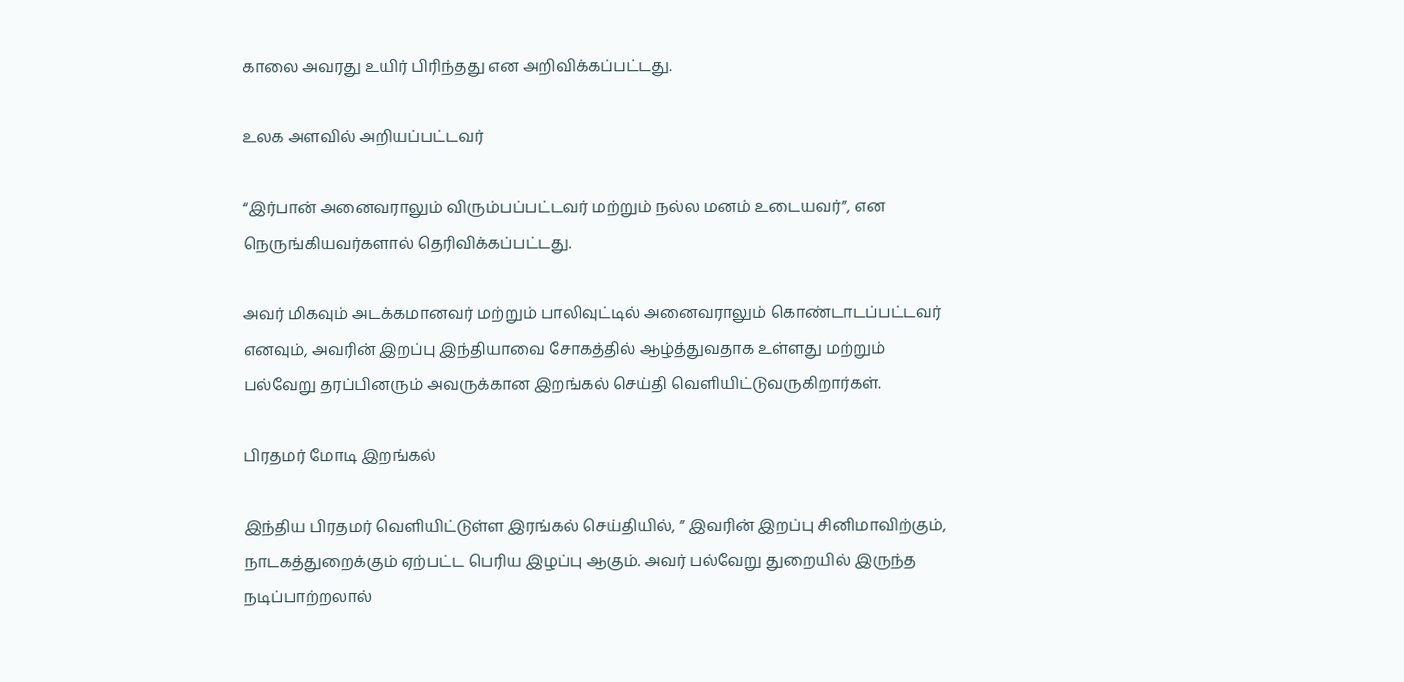காலை அவரது உயிர் பிரிந்தது என அறிவிக்கப்பட்டது.

உலக அளவில் அறியப்பட்டவர்

“இர்பான் அனைவராலும் விரும்பப்பட்டவர் மற்றும் நல்ல மனம் உடையவர்”, என நெருங்கியவர்களால் தெரிவிக்கப்பட்டது.

அவர் மிகவும் அடக்கமானவர் மற்றும் பாலிவுட்டில் அனைவராலும் கொண்டாடப்பட்டவர் எனவும், அவரின் இறப்பு இந்தியாவை சோகத்தில் ஆழ்த்துவதாக உள்ளது மற்றும் பல்வேறு தரப்பினரும் அவருக்கான இறங்கல் செய்தி வெளியிட்டுவருகிறார்கள்.

பிரதமர் மோடி இறங்கல்

இந்திய பிரதமர் வெளியிட்டுள்ள இரங்கல் செய்தியில், ” இவரின் இறப்பு சினிமாவிற்கும், நாடகத்துறைக்கும் ஏற்பட்ட பெரிய இழப்பு ஆகும். அவர் பல்வேறு துறையில் இருந்த நடிப்பாற்றலால்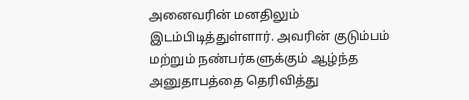அனைவரின் மனதிலும் இடம்பிடித்துள்ளார். அவரின் குடும்பம் மற்றும் நண்பர்களுக்கும் ஆழ்ந்த அனுதாபத்தை தெரிவித்து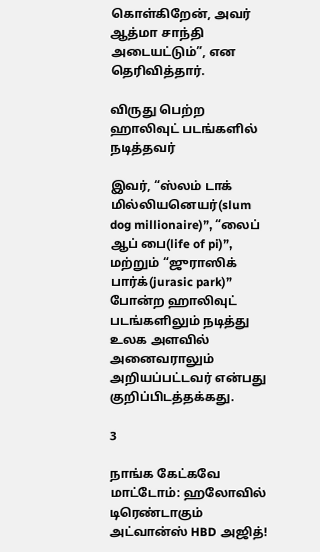கொள்கிறேன், அவர் ஆத்மா சாந்தி அடையட்டும்”, என தெரிவித்தார்.

விருது பெற்ற ஹாலிவுட் படங்களில் நடித்தவர்

இவர், “ஸ்லம் டாக் மில்லியனெயர்(slum dog millionaire)”, “லைப் ஆப் பை(life of pi)”, மற்றும் “ஜுராஸிக் பார்க்(jurasic park)” போன்ற ஹாலிவுட் படங்களிலும் நடித்து உலக அளவில் அனைவராலும் அறியப்பட்டவர் என்பது குறிப்பிடத்தக்கது.

3

நாங்க கேட்கவே மாட்டோம்: ஹலோவில் டிரெண்டாகும் அட்வான்ஸ் HBD அஜித்!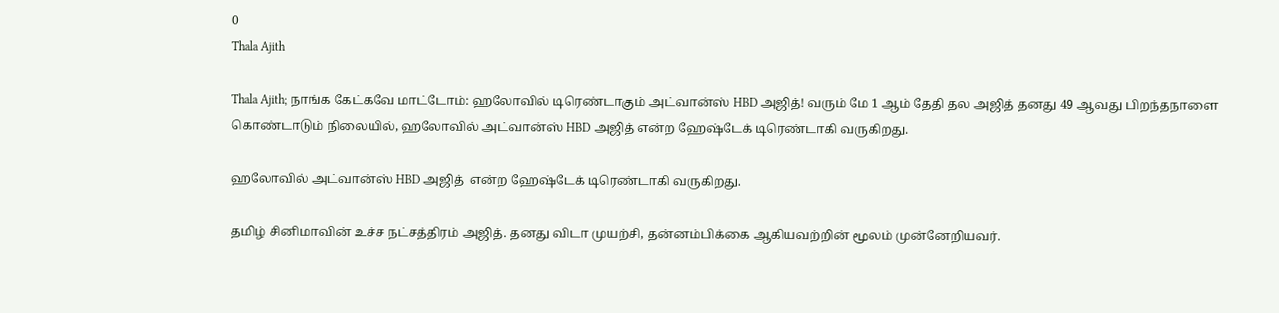0
Thala Ajith

Thala Ajith; நாங்க கேட்கவே மாட்டோம்: ஹலோவில் டிரெண்டாகும் அட்வான்ஸ் HBD அஜித்! வரும் மே 1 ஆம் தேதி தல அஜித் தனது 49 ஆவது பிறந்தநாளை கொண்டாடும் நிலையில், ஹலோவில் அட்வான்ஸ் HBD அஜித் என்ற ஹேஷ்டேக் டிரெண்டாகி வருகிறது.

ஹலோவில் அட்வான்ஸ் HBD அஜித்  என்ற ஹேஷ்டேக் டிரெண்டாகி வருகிறது.

தமிழ் சினிமாவின் உச்ச நட்சத்திரம் அஜித். தனது விடா முயற்சி, தன்னம்பிக்கை ஆகியவற்றின் மூலம் முன்னேறியவர்.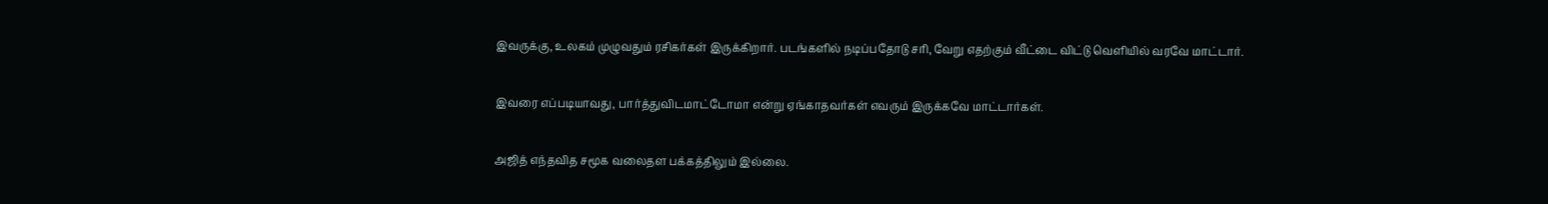இவருக்கு, உலகம் முழுவதும் ரசிகர்கள் இருக்கிறார். படங்களில் நடிப்பதோடு சரி, வேறு எதற்கும் வீட்டை விட்டு வெளியில் வரவே மாட்டார்.

இவரை எப்படியாவது, பார்த்துவிடமாட்டோமா என்று ஏங்காதவர்கள் எவரும் இருக்கவே மாட்டார்கள்.

அஜித் எந்தவித சமூக வலைதள பக்கத்திலும் இல்லை.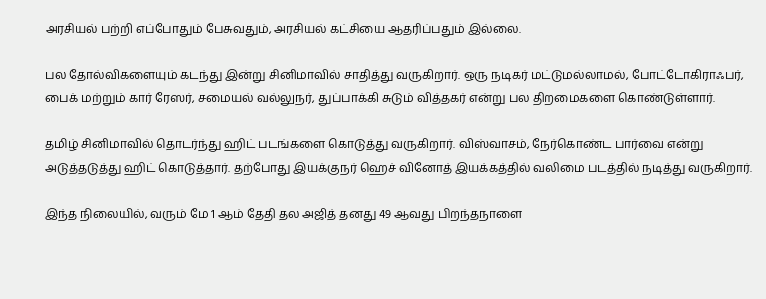அரசியல் பற்றி எப்போதும் பேசுவதும், அரசியல் கட்சியை ஆதரிப்பதும் இல்லை.

பல தோல்விகளையும் கடந்து இன்று சினிமாவில் சாதித்து வருகிறார். ஒரு நடிகர் மட்டுமல்லாமல், போட்டோகிராஃபர், பைக் மற்றும் கார் ரேஸர், சமையல் வல்லுநர், துப்பாக்கி சுடும் வித்தகர் என்று பல திறமைகளை கொண்டுள்ளார்.

தமிழ் சினிமாவில் தொடர்ந்து ஹிட் படங்களை கொடுத்து வருகிறார். விஸ்வாசம், நேர்கொண்ட பார்வை என்று அடுத்தடுத்து ஹிட் கொடுத்தார். தற்போது இயக்குநர் ஹெச் வினோத் இயக்கத்தில் வலிமை படத்தில் நடித்து வருகிறார்.

இந்த நிலையில், வரும் மே 1 ஆம் தேதி தல அஜித் தனது 49 ஆவது பிறந்தநாளை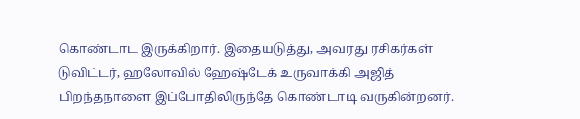கொண்டாட இருக்கிறார். இதையடுத்து, அவரது ரசிகர்கள் டுவிட்டர், ஹலோவில் ஹேஷ்டேக் உருவாக்கி அஜித் பிறந்தநாளை இப்போதிலிருந்தே கொண்டாடி வருகின்றனர்.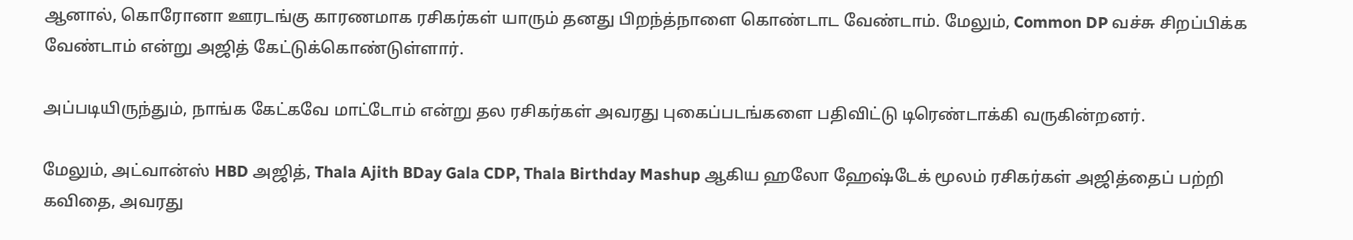ஆனால், கொரோனா ஊரடங்கு காரணமாக ரசிகர்கள் யாரும் தனது பிறந்த்நாளை கொண்டாட வேண்டாம். மேலும், Common DP வச்சு சிறப்பிக்க வேண்டாம் என்று அஜித் கேட்டுக்கொண்டுள்ளார்.

அப்படியிருந்தும், நாங்க கேட்கவே மாட்டோம் என்று தல ரசிகர்கள் அவரது புகைப்படங்களை பதிவிட்டு டிரெண்டாக்கி வருகின்றனர்.

மேலும், அட்வான்ஸ் HBD அஜித், Thala Ajith BDay Gala CDP, Thala Birthday Mashup ஆகிய ஹலோ ஹேஷ்டேக் மூலம் ரசிகர்கள் அஜித்தைப் பற்றி கவிதை, அவரது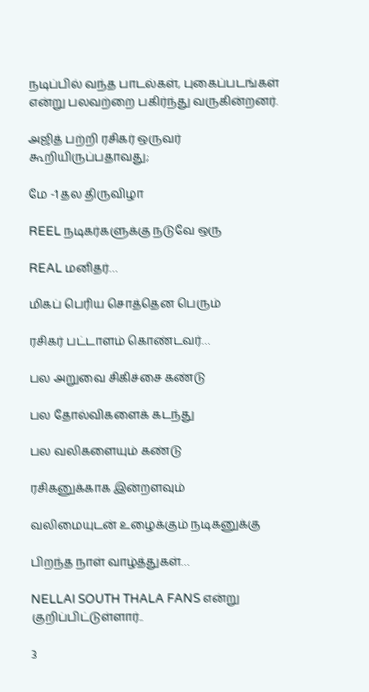நடிப்பில் வந்த பாடல்கள், புகைப்படங்கள் என்று பலவற்றை பகிர்ந்து வருகின்றனர்.

அஜித் பற்றி ரசிகர் ஒருவர் கூறியிருப்பதாவது;

மே -1 தல திருவிழா

REEL நடிகர்களுக்கு நடுவே ஒரு

REAL மனிதர்…

மிகப் பெரிய சொத்தென பெரும்

ரசிகர் பட்டாளம் கொண்டவர்…

பல அறுவை சிகிச்சை கண்டு

பல தோல்விகளைக் கடந்து

பல வலிகளையும் கண்டு

ரசிகனுக்காக இன்றளவும்

வலிமையுடன் உழைக்கும் நடிகனுக்கு

பிறந்த நாள் வாழ்த்துகள்…

NELLAI SOUTH THALA FANS என்று குறிப்பிட்டுள்ளார்..

3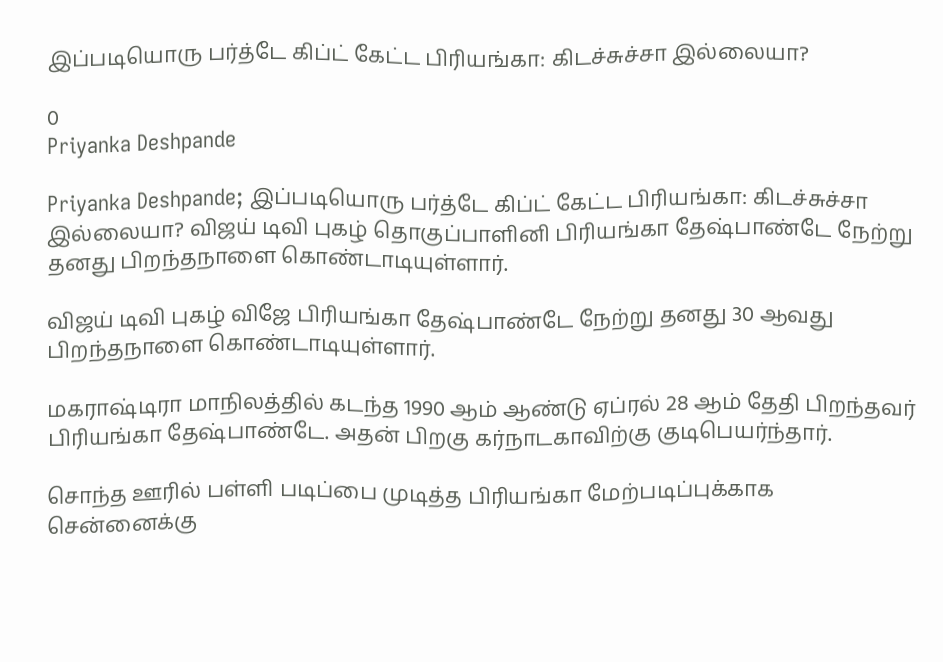இப்படியொரு பர்த்டே கிப்ட் கேட்ட பிரியங்கா: கிடச்சுச்சா இல்லையா?

0
Priyanka Deshpande

Priyanka Deshpande; இப்படியொரு பர்த்டே கிப்ட் கேட்ட பிரியங்கா: கிடச்சுச்சா இல்லையா? விஜய் டிவி புகழ் தொகுப்பாளினி பிரியங்கா தேஷ்பாண்டே நேற்று தனது பிறந்தநாளை கொண்டாடியுள்ளார்.

விஜய் டிவி புகழ் விஜே பிரியங்கா தேஷ்பாண்டே நேற்று தனது 30 ஆவது பிறந்தநாளை கொண்டாடியுள்ளார்.

மகராஷ்டிரா மாநிலத்தில் கடந்த 1990 ஆம் ஆண்டு ஏப்ரல் 28 ஆம் தேதி பிறந்தவர் பிரியங்கா தேஷ்பாண்டே. அதன் பிறகு கர்நாடகாவிற்கு குடிபெயர்ந்தார்.

சொந்த ஊரில் பள்ளி படிப்பை முடித்த பிரியங்கா மேற்படிப்புக்காக சென்னைக்கு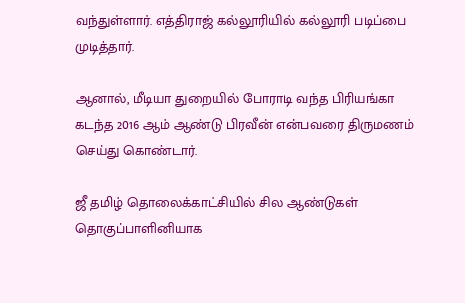வந்துள்ளார். எத்திராஜ் கல்லூரியில் கல்லூரி படிப்பை முடித்தார்.

ஆனால், மீடியா துறையில் போராடி வந்த பிரியங்கா கடந்த 2016 ஆம் ஆண்டு பிரவீன் என்பவரை திருமணம் செய்து கொண்டார்.

ஜீ தமிழ் தொலைக்காட்சியில் சில ஆண்டுகள் தொகுப்பாளினியாக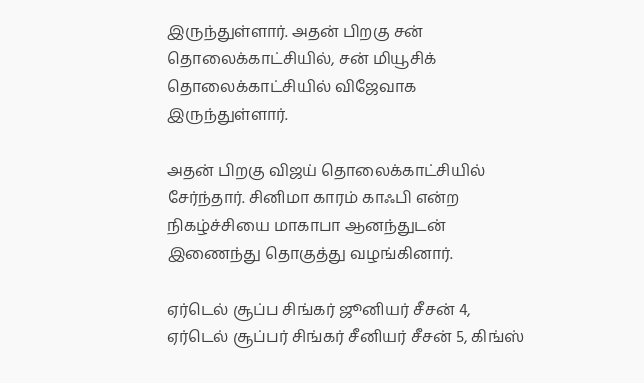இருந்துள்ளார். அதன் பிறகு சன் தொலைக்காட்சியில், சன் மியூசிக் தொலைக்காட்சியில் விஜேவாக இருந்துள்ளார்.

அதன் பிறகு விஜய் தொலைக்காட்சியில் சேர்ந்தார். சினிமா காரம் காஃபி என்ற நிகழ்ச்சியை மாகாபா ஆனந்துடன் இணைந்து தொகுத்து வழங்கினார்.

ஏர்டெல் சூப்ப சிங்கர் ஜூனியர் சீசன் 4, ஏர்டெல் சூப்பர் சிங்கர் சீனியர் சீசன் 5, கிங்ஸ்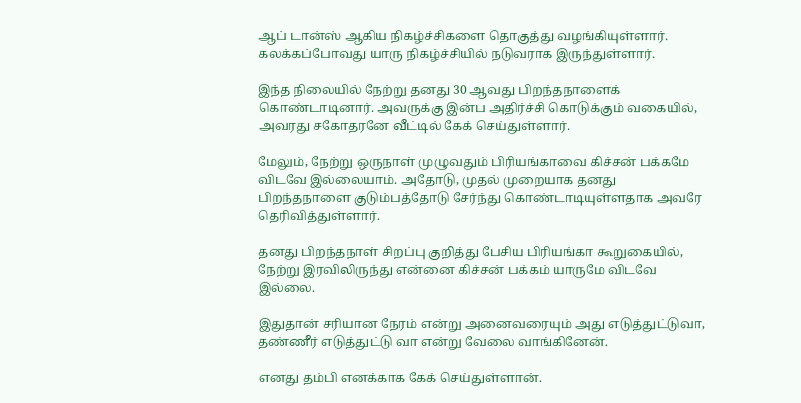ஆப் டான்ஸ் ஆகிய நிகழ்ச்சிகளை தொகுத்து வழங்கியுள்ளார். கலக்கப்போவது யாரு நிகழ்ச்சியில் நடுவராக இருந்துள்ளார்.

இந்த நிலையில் நேற்று தனது 30 ஆவது பிறந்தநாளைக் கொண்டாடினார். அவருக்கு இன்ப அதிர்ச்சி கொடுக்கும் வகையில், அவரது சகோதரனே வீட்டில் கேக் செய்துள்ளார்.

மேலும், நேற்று ஒருநாள் முழுவதும் பிரியங்காவை கிச்சன் பக்கமே விடவே இல்லையாம். அதோடு, முதல் முறையாக தனது பிறந்தநாளை குடும்பத்தோடு சேர்ந்து கொண்டாடியுள்ளதாக அவரே தெரிவித்துள்ளார்.

தனது பிறந்தநாள் சிறப்பு குறித்து பேசிய பிரியங்கா கூறுகையில், நேற்று இரவிலிருந்து என்னை கிச்சன் பக்கம் யாருமே விடவே இல்லை.

இதுதான் சரியான நேரம் என்று அனைவரையும் அது எடுத்துட்டுவா, தண்ணீர் எடுத்துட்டு வா என்று வேலை வாங்கினேன்.

எனது தம்பி எனக்காக கேக் செய்துள்ளான்.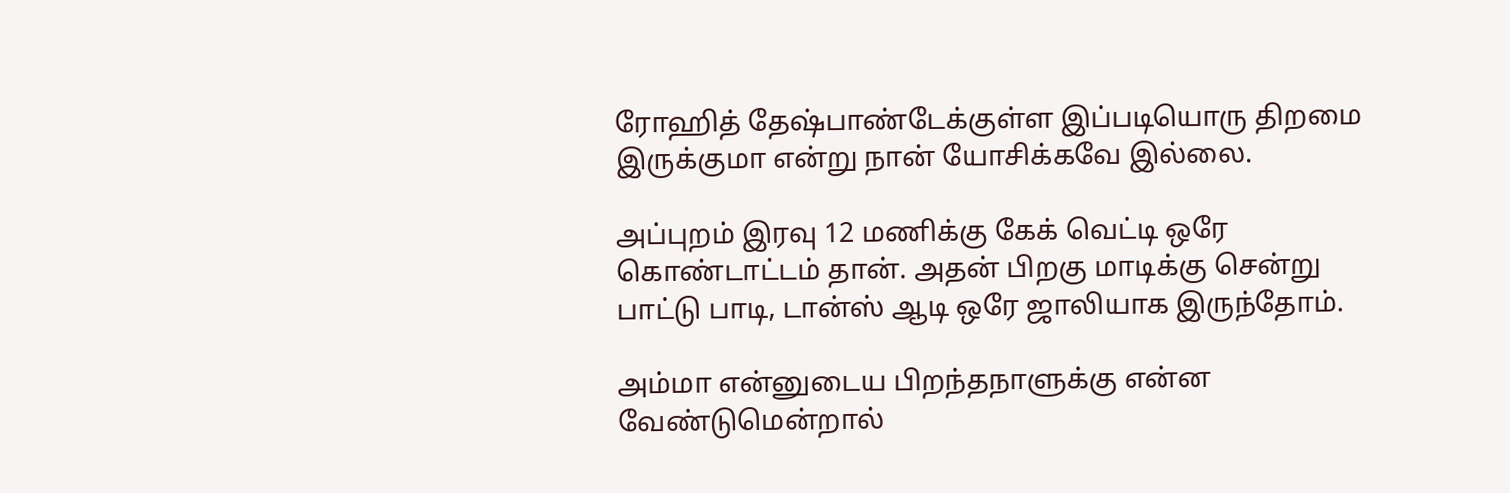ரோஹித் தேஷ்பாண்டேக்குள்ள இப்படியொரு திறமை இருக்குமா என்று நான் யோசிக்கவே இல்லை.

அப்புறம் இரவு 12 மணிக்கு கேக் வெட்டி ஒரே கொண்டாட்டம் தான். அதன் பிறகு மாடிக்கு சென்று பாட்டு பாடி, டான்ஸ் ஆடி ஒரே ஜாலியாக இருந்தோம்.

அம்மா என்னுடைய பிறந்தநாளுக்கு என்ன வேண்டுமென்றால்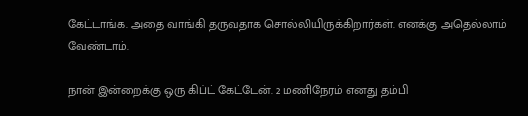கேட்டாங்க. அதை வாங்கி தருவதாக சொல்லியிருக்கிறார்கள். எனக்கு அதெல்லாம் வேண்டாம்.

நான் இன்றைக்கு ஒரு கிப்ட் கேட்டேன். 2 மணிநேரம் எனது தம்பி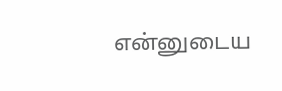என்னுடைய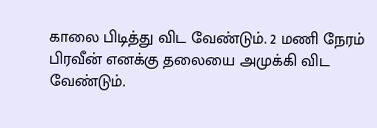காலை பிடித்து விட வேண்டும். 2 மணி நேரம் பிரவீன் எனக்கு தலையை அமுக்கி விட வேண்டும்.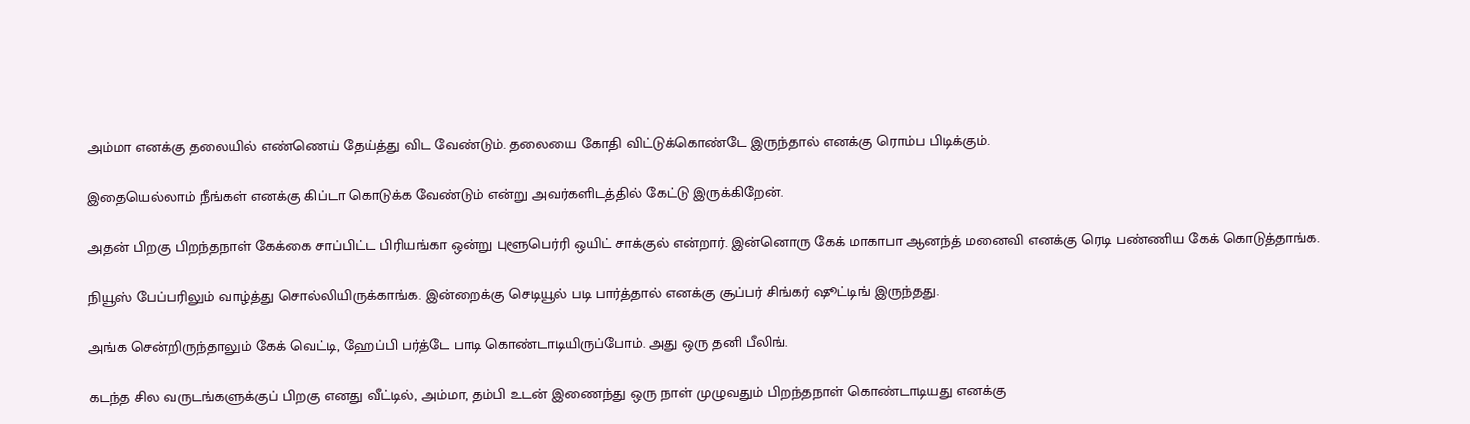அம்மா எனக்கு தலையில் எண்ணெய் தேய்த்து விட வேண்டும். தலையை கோதி விட்டுக்கொண்டே இருந்தால் எனக்கு ரொம்ப பிடிக்கும்.

இதையெல்லாம் நீங்கள் எனக்கு கிப்டா கொடுக்க வேண்டும் என்று அவர்களிடத்தில் கேட்டு இருக்கிறேன்.

அதன் பிறகு பிறந்தநாள் கேக்கை சாப்பிட்ட பிரியங்கா ஒன்று புளூபெர்ரி ஒயிட் சாக்குல் என்றார். இன்னொரு கேக் மாகாபா ஆனந்த் மனைவி எனக்கு ரெடி பண்ணிய கேக் கொடுத்தாங்க.

நியூஸ் பேப்பரிலும் வாழ்த்து சொல்லியிருக்காங்க. இன்றைக்கு செடியூல் படி பார்த்தால் எனக்கு சூப்பர் சிங்கர் ஷூட்டிங் இருந்தது.

அங்க சென்றிருந்தாலும் கேக் வெட்டி, ஹேப்பி பர்த்டே பாடி கொண்டாடியிருப்போம். அது ஒரு தனி பீலிங்.

கடந்த சில வருடங்களுக்குப் பிறகு எனது வீட்டில், அம்மா, தம்பி உடன் இணைந்து ஒரு நாள் முழுவதும் பிறந்தநாள் கொண்டாடியது எனக்கு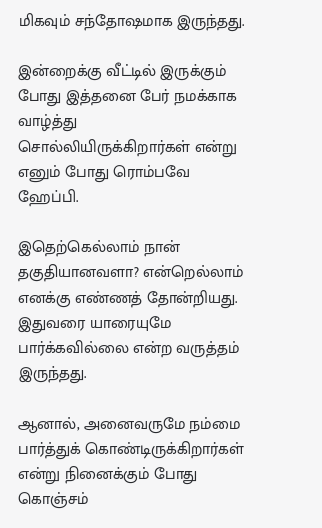மிகவும் சந்தோஷமாக இருந்தது.

இன்றைக்கு வீட்டில் இருக்கும் போது இத்தனை பேர் நமக்காக வாழ்த்து சொல்லியிருக்கிறார்கள் என்று எனும் போது ரொம்பவே ஹேப்பி.

இதெற்கெல்லாம் நான் தகுதியானவளா? என்றெல்லாம் எனக்கு எண்ணத் தோன்றியது. இதுவரை யாரையுமே பார்க்கவில்லை என்ற வருத்தம் இருந்தது.

ஆனால், அனைவருமே நம்மை பார்த்துக் கொண்டிருக்கிறார்கள் என்று நினைக்கும் போது கொஞ்சம்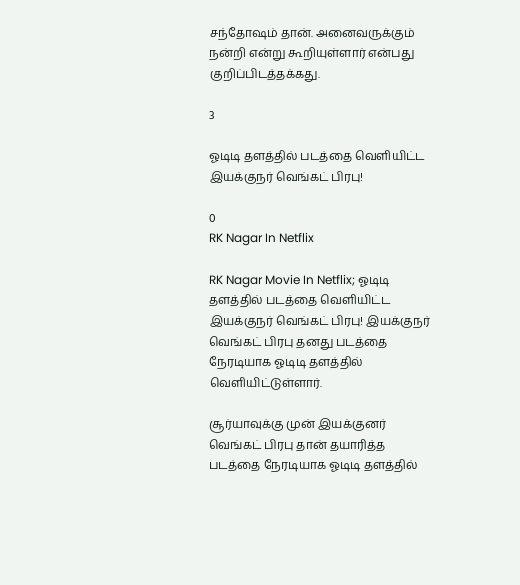சந்தோஷம் தான். அனைவருக்கும் நன்றி என்று கூறியுள்ளார் என்பது குறிப்பிடத்தக்கது.

3

ஓடிடி தளத்தில் படத்தை வெளியிட்ட இயக்குநர் வெங்கட் பிரபு!

0
RK Nagar In Netflix

RK Nagar Movie In Netflix; ஓடிடி தளத்தில் படத்தை வெளியிட்ட இயக்குநர் வெங்கட் பிரபு! இயக்குநர் வெங்கட் பிரபு தனது படத்தை நேரடியாக ஓடிடி தளத்தில் வெளியிட்டுள்ளார்.

சூர்யாவுக்கு முன் இயக்குனர் வெங்கட் பிரபு தான் தயாரித்த படத்தை நேரடியாக ஓடிடி தளத்தில்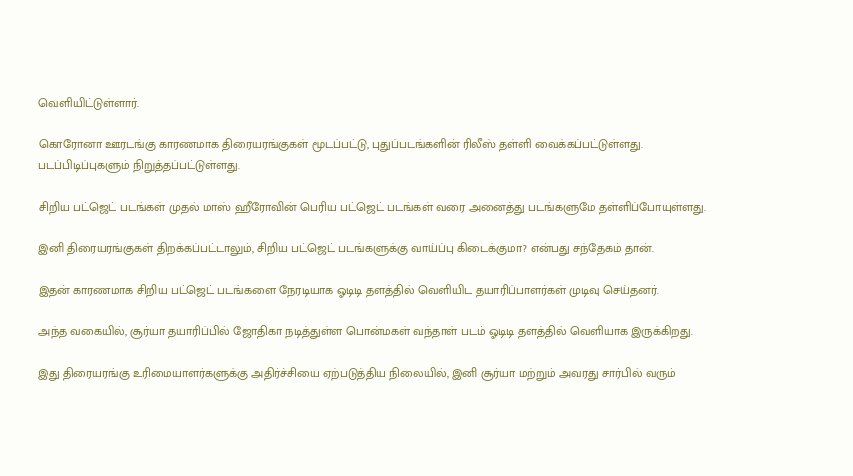வெளியிட்டுள்ளார்.

கொரோனா ஊரடங்கு காரணமாக திரையரங்குகள் மூடப்பட்டு, புதுப்படங்களின் ரிலீஸ் தள்ளி வைக்கப்பட்டுள்ளது. படப்பிடிப்புகளும் நிறுத்தப்பட்டுள்ளது.

சிறிய பட்ஜெட் படங்கள் முதல் மாஸ் ஹீரோவின் பெரிய பட்ஜெட் படங்கள் வரை அனைத்து படங்களுமே தள்ளிப்போயுள்ளது.

இனி திரையரங்குகள் திறக்கப்பட்டாலும், சிறிய பட்ஜெட் படங்களுக்கு வாய்ப்பு கிடைக்குமா? என்பது சந்தேகம் தான்.

இதன் காரணமாக சிறிய பட்ஜெட் படங்களை நேரடியாக ஓடிடி தளத்தில் வெளியிட தயாரிப்பாளர்கள் முடிவு செய்தனர்.

அந்த வகையில், சூர்யா தயாரிப்பில் ஜோதிகா நடித்துள்ள பொன்மகள் வந்தாள் படம் ஓடிடி தளத்தில் வெளியாக இருக்கிறது.

இது திரையரங்கு உரிமையாளர்களுக்கு அதிர்ச்சியை ஏற்படுத்திய நிலையில், இனி சூர்யா மற்றும் அவரது சார்பில் வரும்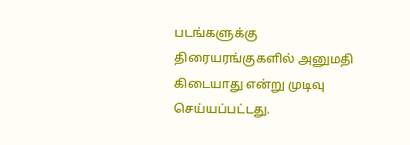படங்களுக்கு திரையரங்குகளில் அனுமதி கிடையாது என்று முடிவு செய்யப்பட்டது.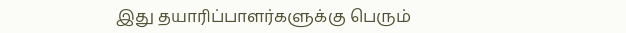இது தயாரிப்பாளர்களுக்கு பெரும்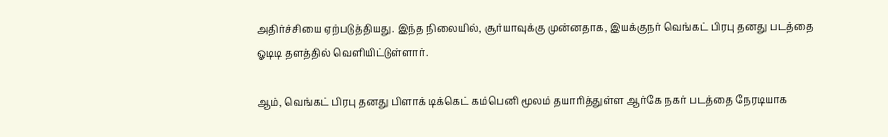அதிர்ச்சியை ஏற்படுத்தியது. இந்த நிலையில், சூர்யாவுக்கு முன்னதாக, இயக்குநர் வெங்கட் பிரபு தனது படத்தை ஓடிடி தளத்தில் வெளியிட்டுள்ளார்.

ஆம், வெங்கட் பிரபு தனது பிளாக் டிக்கெட் கம்பெனி மூலம் தயாரித்துள்ள ஆர்கே நகர் படத்தை நேரடியாக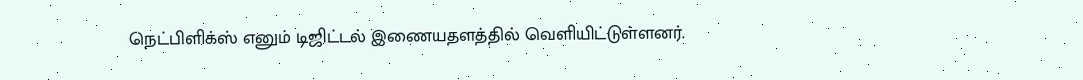நெட்பிளிக்ஸ் எனும் டிஜிட்டல் இணையதளத்தில் வெளியிட்டுள்ளனர்.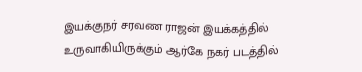இயக்குநர் சரவண ராஜன் இயக்கத்தில் உருவாகியிருக்கும் ஆர்கே நகர் படத்தில்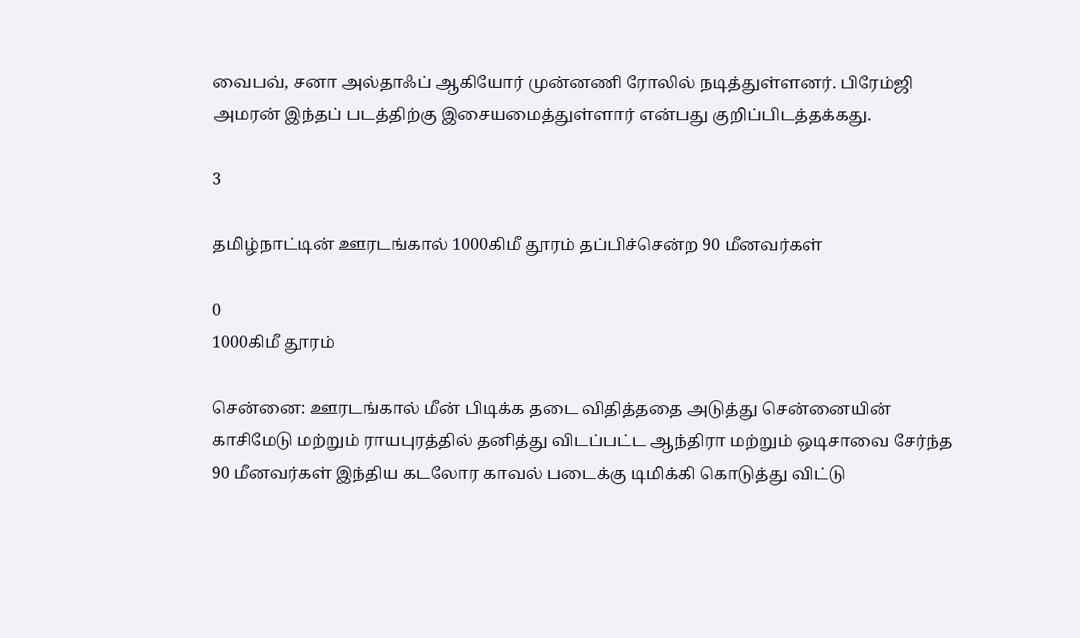வைபவ், சனா அல்தாஃப் ஆகியோர் முன்னணி ரோலில் நடித்துள்ளனர். பிரேம்ஜி அமரன் இந்தப் படத்திற்கு இசையமைத்துள்ளார் என்பது குறிப்பிடத்தக்கது.

3

தமிழ்நாட்டின் ஊரடங்கால் 1000கிமீ தூரம் தப்பிச்சென்ற 90 மீனவர்கள்

0
1000கிமீ தூரம்

சென்னை: ஊரடங்கால் மீன் பிடிக்க தடை விதித்ததை அடுத்து சென்னையின் காசிமேடு மற்றும் ராயபுரத்தில் தனித்து விடப்பட்ட ஆந்திரா மற்றும் ஒடிசாவை சேர்ந்த 90 மீனவர்கள் இந்திய கடலோர காவல் படைக்கு டிமிக்கி கொடுத்து விட்டு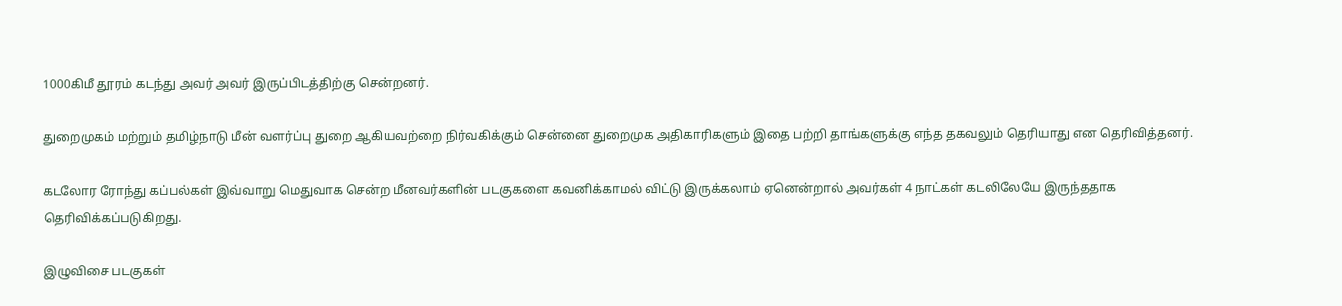1000கிமீ தூரம் கடந்து அவர் அவர் இருப்பிடத்திற்கு சென்றனர்.

துறைமுகம் மற்றும் தமிழ்நாடு மீன் வளர்ப்பு துறை ஆகியவற்றை நிர்வகிக்கும் சென்னை துறைமுக அதிகாரிகளும் இதை பற்றி தாங்களுக்கு எந்த தகவலும் தெரியாது என தெரிவித்தனர்.

கடலோர ரோந்து கப்பல்கள் இவ்வாறு மெதுவாக சென்ற மீனவர்களின் படகுகளை கவனிக்காமல் விட்டு இருக்கலாம் ஏனென்றால் அவர்கள் 4 நாட்கள் கடலிலேயே இருந்ததாக தெரிவிக்கப்படுகிறது.

இழுவிசை படகுகள்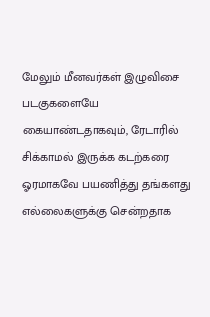மேலும் மீனவர்கள் இழுவிசை படகுகளையே கையாண்டதாகவும், ரேடாரில் சிக்காமல் இருக்க கடற்கரை ஓரமாகவே பயணித்து தங்களது எல்லைகளுக்கு சென்றதாக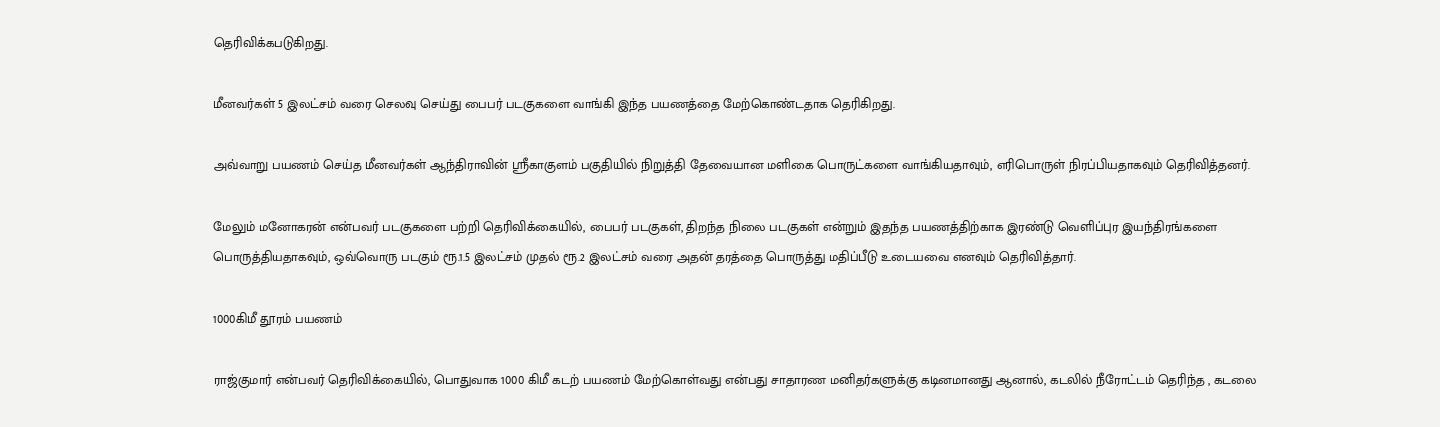தெரிவிக்கபடுகிறது.

மீனவர்கள் 5 இலட்சம் வரை செலவு செய்து பைபர் படகுகளை வாங்கி இந்த பயணத்தை மேற்கொண்டதாக தெரிகிறது.

அவ்வாறு பயணம் செய்த மீனவர்கள் ஆந்திராவின் ஸ்ரீகாகுளம் பகுதியில் நிறுத்தி தேவையான மளிகை பொருட்களை வாங்கியதாவும், எரிபொருள் நிரப்பியதாகவும் தெரிவித்தனர்.

மேலும் மனோகரன் என்பவர் படகுகளை பற்றி தெரிவிக்கையில், பைபர் படகுகள், திறந்த நிலை படகுகள் என்றும் இதந்த பயணத்திற்காக இரண்டு வெளிப்புர இயந்திரங்களை பொருத்தியதாகவும், ஒவ்வொரு படகும் ரூ.1.5 இலட்சம் முதல் ரூ.2 இலட்சம் வரை அதன் தரத்தை பொருத்து மதிப்பீடு உடையவை எனவும் தெரிவித்தார்.

1000கிமீ தூரம் பயணம்

ராஜ்குமார் என்பவர் தெரிவிக்கையில், பொதுவாக 1000 கிமீ கடற் பயணம் மேற்கொள்வது என்பது சாதாரண மனிதர்களுக்கு கடினமானது ஆனால், கடலில் நீரோட்டம் தெரிந்த , கடலை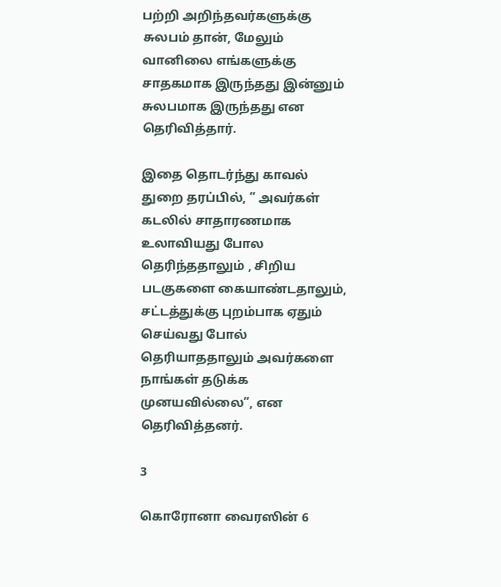பற்றி அறிந்தவர்களுக்கு சுலபம் தான், மேலும் வானிலை எங்களுக்கு சாதகமாக இருந்தது இன்னும் சுலபமாக இருந்தது என தெரிவித்தார்.

இதை தொடர்ந்து காவல் துறை தரப்பில், ” அவர்கள் கடலில் சாதாரணமாக உலாவியது போல தெரிந்ததாலும் , சிறிய படகுகளை கையாண்டதாலும், சட்டத்துக்கு புறம்பாக ஏதும் செய்வது போல் தெரியாததாலும் அவர்களை நாங்கள் தடுக்க முனயவில்லை”, என தெரிவித்தனர்.

3

கொரோனா வைரஸின் 6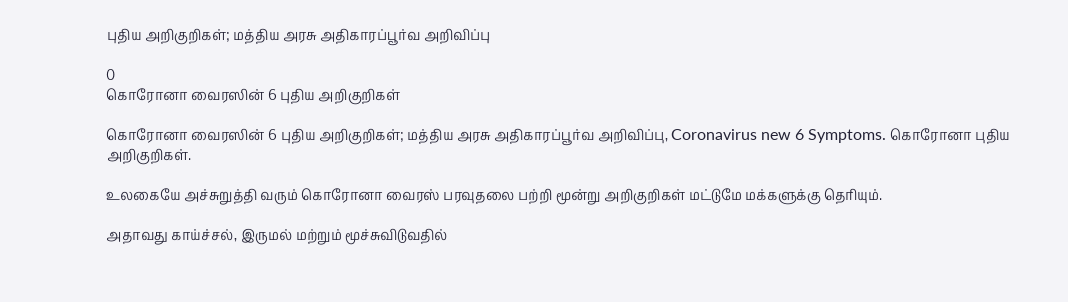புதிய அறிகுறிகள்; மத்திய அரசு அதிகாரப்பூர்வ அறிவிப்பு

0
கொரோனா வைரஸின் 6 புதிய அறிகுறிகள்

கொரோனா வைரஸின் 6 புதிய அறிகுறிகள்; மத்திய அரசு அதிகாரப்பூர்வ அறிவிப்பு, Coronavirus new 6 Symptoms. கொரோனா புதிய அறிகுறிகள்.

உலகையே அச்சுறுத்தி வரும் கொரோனா வைரஸ் பரவுதலை பற்றி மூன்று அறிகுறிகள் மட்டுமே மக்களுக்கு தெரியும்.

அதாவது காய்ச்சல், இருமல் மற்றும் மூச்சுவிடுவதில்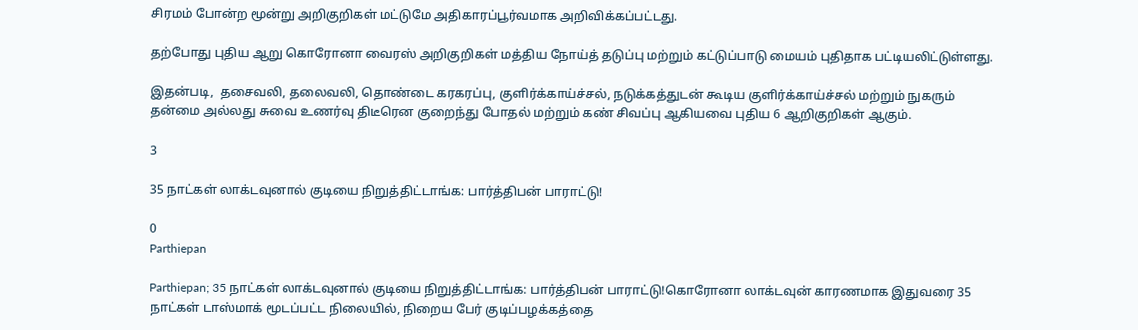சிரமம் போன்ற மூன்று அறிகுறிகள் மட்டுமே அதிகாரப்பூர்வமாக அறிவிக்கப்பட்டது.

தற்போது புதிய ஆறு கொரோனா வைரஸ் அறிகுறிகள் மத்திய நோய்த் தடுப்பு மற்றும் கட்டுப்பாடு மையம் புதிதாக பட்டியலிட்டுள்ளது.

இதன்படி,  தசைவலி, தலைவலி, தொண்டை கரகரப்பு, குளிர்க்காய்ச்சல், நடுக்கத்துடன் கூடிய குளிர்க்காய்ச்சல் மற்றும் நுகரும் தன்மை அல்லது சுவை உணர்வு திடீரென குறைந்து போதல் மற்றும் கண் சிவப்பு ஆகியவை புதிய 6 ஆறிகுறிகள் ஆகும்.

3

35 நாட்கள் லாக்டவுனால் குடியை நிறுத்திட்டாங்க: பார்த்திபன் பாராட்டு!

0
Parthiepan

Parthiepan; 35 நாட்கள் லாக்டவுனால் குடியை நிறுத்திட்டாங்க: பார்த்திபன் பாராட்டு!கொரோனா லாக்டவுன் காரணமாக இதுவரை 35 நாட்கள் டாஸ்மாக் மூடப்பட்ட நிலையில், நிறைய பேர் குடிப்பழக்கத்தை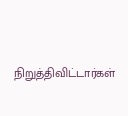நிறுத்திவிட்டார்கள்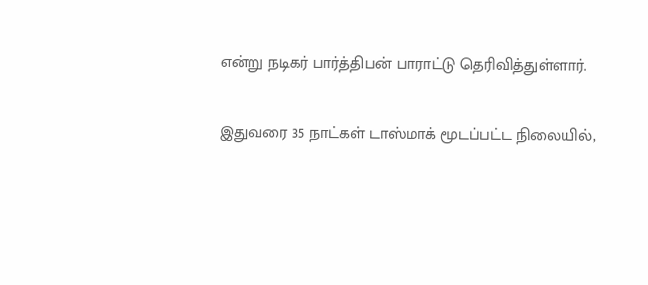என்று நடிகர் பார்த்திபன் பாராட்டு தெரிவித்துள்ளார்.

இதுவரை 35 நாட்கள் டாஸ்மாக் மூடப்பட்ட நிலையில்,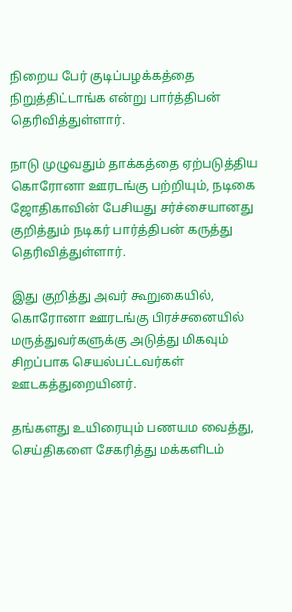நிறைய பேர் குடிப்பழக்கத்தை நிறுத்திட்டாங்க என்று பார்த்திபன் தெரிவித்துள்ளார்.

நாடு முழுவதும் தாக்கத்தை ஏற்படுத்திய கொரோனா ஊரடங்கு பற்றியும், நடிகை ஜோதிகாவின் பேசியது சர்ச்சையானது குறித்தும் நடிகர் பார்த்திபன் கருத்து தெரிவித்துள்ளார்.

இது குறித்து அவர் கூறுகையில், கொரோனா ஊரடங்கு பிரச்சனையில் மருத்துவர்களுக்கு அடுத்து மிகவும் சிறப்பாக செயல்பட்டவர்கள் ஊடகத்துறையினர்.

தங்களது உயிரையும் பணயம வைத்து, செய்திகளை சேகரித்து மக்களிடம்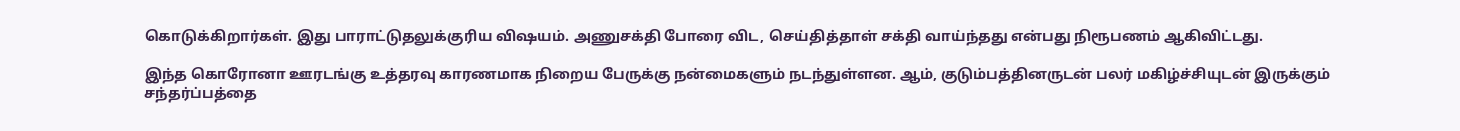கொடுக்கிறார்கள். இது பாராட்டுதலுக்குரிய விஷயம். அணுசக்தி போரை விட, செய்தித்தாள் சக்தி வாய்ந்தது என்பது நிரூபணம் ஆகிவிட்டது.

இந்த கொரோனா ஊரடங்கு உத்தரவு காரணமாக நிறைய பேருக்கு நன்மைகளும் நடந்துள்ளன. ஆம், குடும்பத்தினருடன் பலர் மகிழ்ச்சியுடன் இருக்கும் சந்தர்ப்பத்தை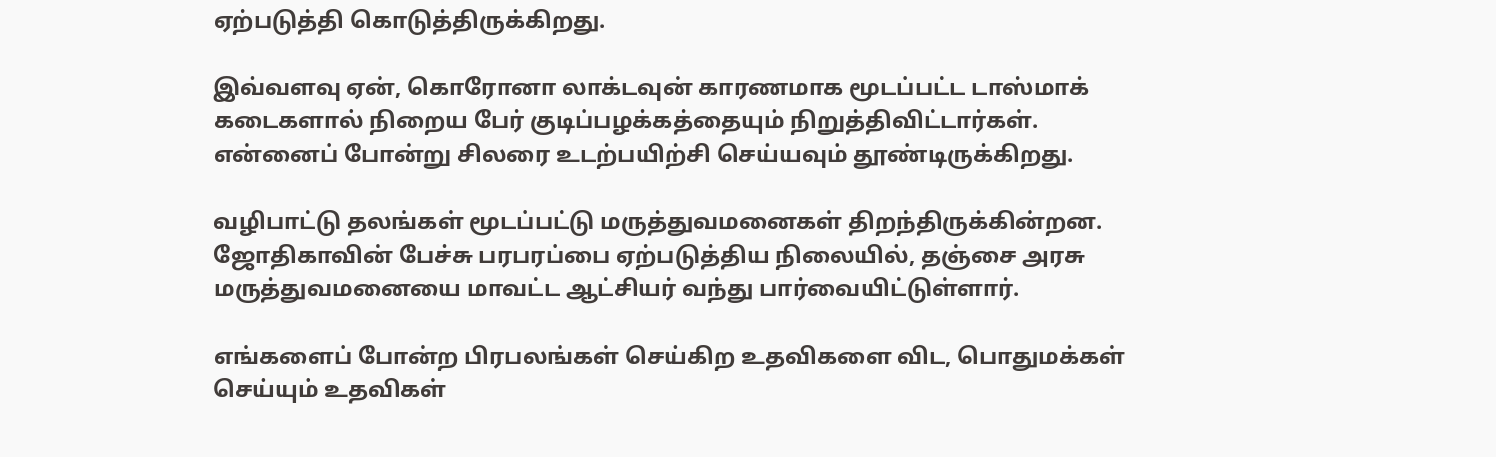ஏற்படுத்தி கொடுத்திருக்கிறது.

இவ்வளவு ஏன், கொரோனா லாக்டவுன் காரணமாக மூடப்பட்ட டாஸ்மாக் கடைகளால் நிறைய பேர் குடிப்பழக்கத்தையும் நிறுத்திவிட்டார்கள். என்னைப் போன்று சிலரை உடற்பயிற்சி செய்யவும் தூண்டிருக்கிறது.

வழிபாட்டு தலங்கள் மூடப்பட்டு மருத்துவமனைகள் திறந்திருக்கின்றன. ஜோதிகாவின் பேச்சு பரபரப்பை ஏற்படுத்திய நிலையில், தஞ்சை அரசு மருத்துவமனையை மாவட்ட ஆட்சியர் வந்து பார்வையிட்டுள்ளார்.

எங்களைப் போன்ற பிரபலங்கள் செய்கிற உதவிகளை விட, பொதுமக்கள் செய்யும் உதவிகள்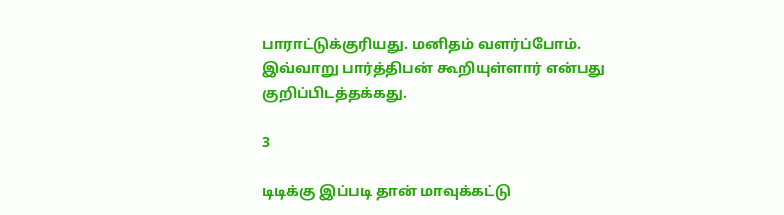பாராட்டுக்குரியது. மனிதம் வளர்ப்போம். இவ்வாறு பார்த்திபன் கூறியுள்ளார் என்பது குறிப்பிடத்தக்கது.

3

டிடிக்கு இப்படி தான் மாவுக்கட்டு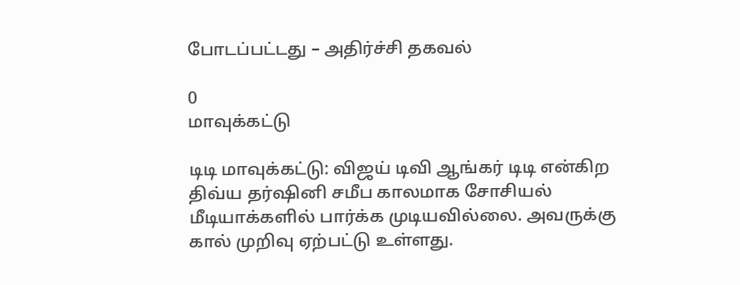போடப்பட்டது – அதிர்ச்சி தகவல்

0
மாவுக்கட்டு

டிடி மாவுக்கட்டு: விஜய் டிவி ஆங்கர் டிடி என்கிற திவ்ய தர்ஷினி சமீப காலமாக சோசியல் மீடியாக்களில் பார்க்க முடியவில்லை. அவருக்கு கால் முறிவு ஏற்பட்டு உள்ளது.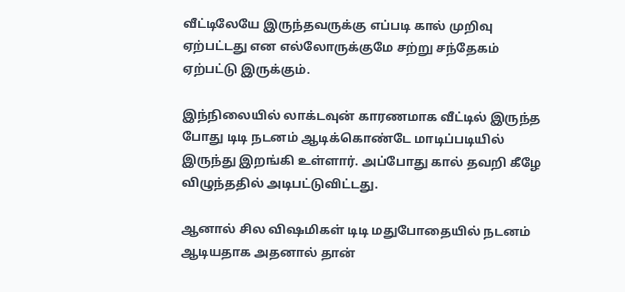வீட்டிலேயே இருந்தவருக்கு எப்படி கால் முறிவு ஏற்பட்டது என எல்லோருக்குமே சற்று சந்தேகம் ஏற்பட்டு இருக்கும்.

இந்நிலையில் லாக்டவுன் காரணமாக வீட்டில் இருந்த போது டிடி நடனம் ஆடிக்கொண்டே மாடிப்படியில் இருந்து இறங்கி உள்ளார். அப்போது கால் தவறி கீழே விழுந்ததில் அடிபட்டுவிட்டது.

ஆனால் சில விஷமிகள் டிடி மதுபோதையில் நடனம் ஆடியதாக அதனால் தான்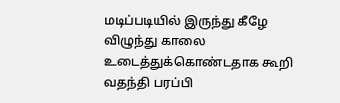மடிப்படியில் இருந்து கீழே விழுந்து காலை உடைத்துக்கொண்டதாக கூறி வதந்தி பரப்பி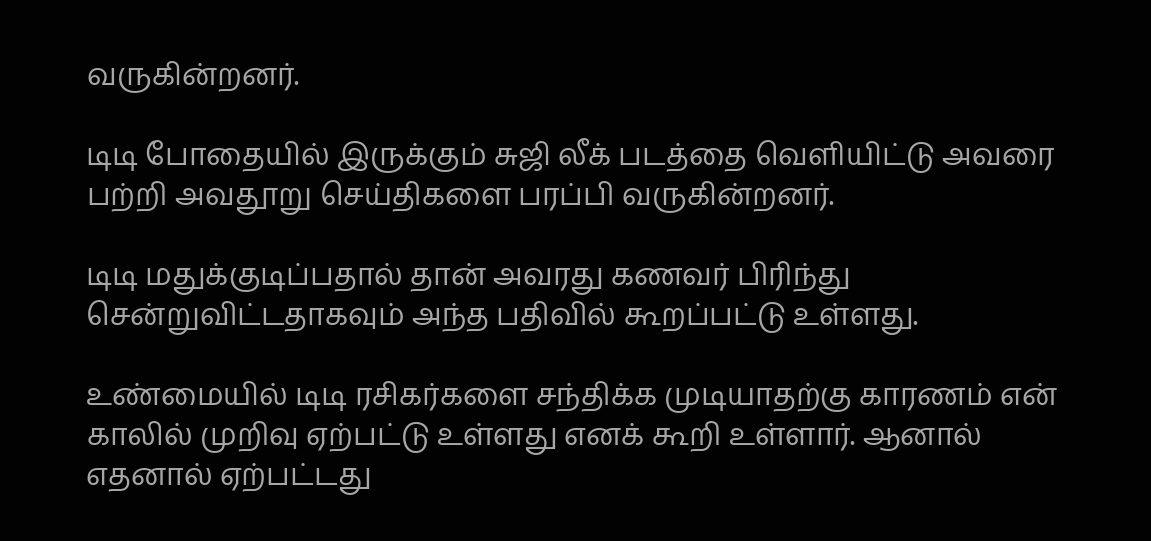வருகின்றனர்.

டிடி போதையில் இருக்கும் சுஜி லீக் படத்தை வெளியிட்டு அவரை பற்றி அவதூறு செய்திகளை பரப்பி வருகின்றனர்.

டிடி மதுக்குடிப்பதால் தான் அவரது கணவர் பிரிந்து சென்றுவிட்டதாகவும் அந்த பதிவில் கூறப்பட்டு உள்ளது.

உண்மையில் டிடி ரசிகர்களை சந்திக்க முடியாதற்கு காரணம் என் காலில் முறிவு ஏற்பட்டு உள்ளது எனக் கூறி உள்ளார். ஆனால் எதனால் ஏற்பட்டது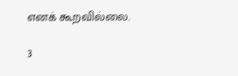எனக் கூறவில்லை.

3